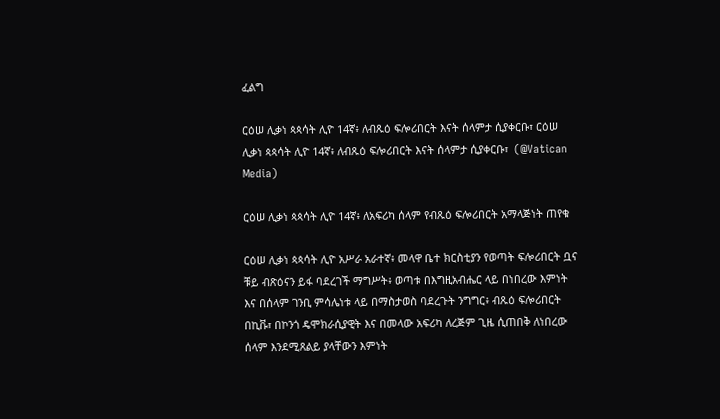ፈልግ

ርዕሠ ሊቃነ ጳጳሳት ሊዮ 14ኛ፥ ለብጹዕ ፍሎሪበርት እናት ሰላምታ ሲያቀርቡ፣ ርዕሠ ሊቃነ ጳጳሳት ሊዮ 14ኛ፥ ለብጹዕ ፍሎሪበርት እናት ሰላምታ ሲያቀርቡ፣  (@Vatican Media)

ርዕሠ ሊቃነ ጳጳሳት ሊዮ 14ኛ፥ ለአፍሪካ ሰላም የብጹዕ ፍሎሪበርት አማላጅነት ጠየቁ

ርዕሠ ሊቃነ ጳጳሳት ሊዮ አሥራ አራተኛ፥ መላዋ ቤተ ክርስቲያን የወጣት ፍሎሪበርት ቧና ቹይ ብጽዕናን ይፋ ባደረገች ማግሥት፥ ወጣቱ በእግዚአብሔር ላይ በነበረው እምነት እና በሰላም ገንቢ ምሳሌነቱ ላይ በማስታወስ ባደረጉት ንግግር፥ ብጹዕ ፍሎሪበርት በኪቩ፣ በኮንጎ ዴሞክራሲያዊት እና በመላው አፍሪካ ለረጅም ጊዜ ሲጠበቅ ለነበረው ሰላም እንደሚጸልይ ያላቸውን እምነት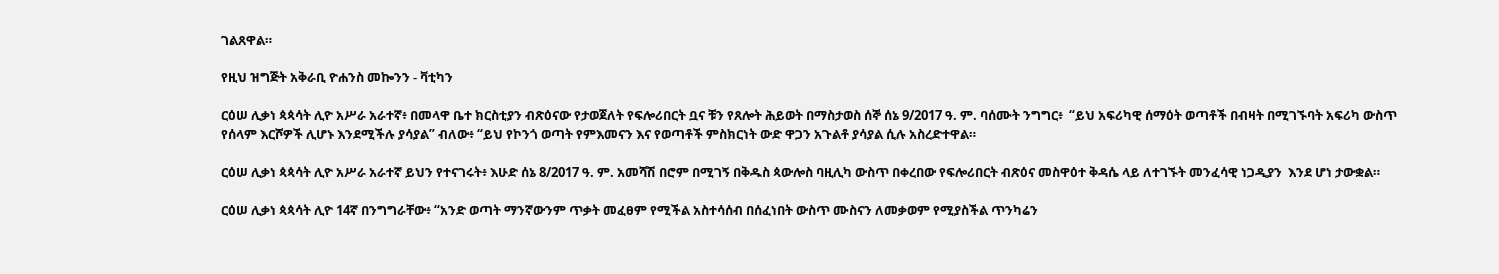ገልጸዋል።

የዚህ ዝግጅት አቅራቢ ዮሐንስ መኰንን - ቫቲካን

ርዕሠ ሊቃነ ጳጳሳት ሊዮ አሥራ አራተኛ፥ በመላዋ ቤተ ክርስቲያን ብጽዕናው የታወጀለት የፍሎሪበርት ቧና ቹን የጸሎት ሕይወት በማስታወስ ሰኞ ሰኔ 9/2017 ዓ. ም. ባሰሙት ንግግር፥  “ይህ አፍሪካዊ ሰማዕት ወጣቶች በብዛት በሚገኙባት አፍሪካ ውስጥ የሰላም እርሾዎች ሊሆኑ እንደሚችሉ ያሳያል” ብለው፥ “ይህ የኮንጎ ወጣት የምእመናን እና የወጣቶች ምስክርነት ውድ ዋጋን አጉልቶ ያሳያል ሲሉ አስረድተዋል።

ርዕሠ ሊቃነ ጳጳሳት ሊዮ አሥራ አራተኛ ይህን የተናገሩት፥ እሁድ ሰኔ 8/2017 ዓ. ም. አመሻሽ በሮም በሚገኝ በቅዱስ ጳውሎስ ባዚሊካ ውስጥ በቀረበው የፍሎሪበርት ብጽዕና መስዋዕተ ቅዳሴ ላይ ለተገኙት መንፈሳዊ ነጋዲያን  እንደ ሆነ ታውቋል።

ርዕሠ ሊቃነ ጳጳሳት ሊዮ 14ኛ በንግግራቸው፥ “አንድ ወጣት ማንኛውንም ጥቃት መፈፀም የሚችል አስተሳሰብ በሰፈነበት ውስጥ ሙስናን ለመቃወም የሚያስችል ጥንካሬን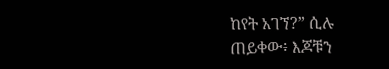ከየት አገኘ?” ሲሉ ጠይቀው፥ እጆቹን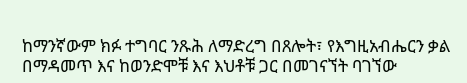ከማንኛውም ክፉ ተግባር ንጹሕ ለማድረግ በጸሎት፣ የእግዚአብሔርን ቃል በማዳመጥ እና ከወንድሞቹ እና እህቶቹ ጋር በመገናኘት ባገኘው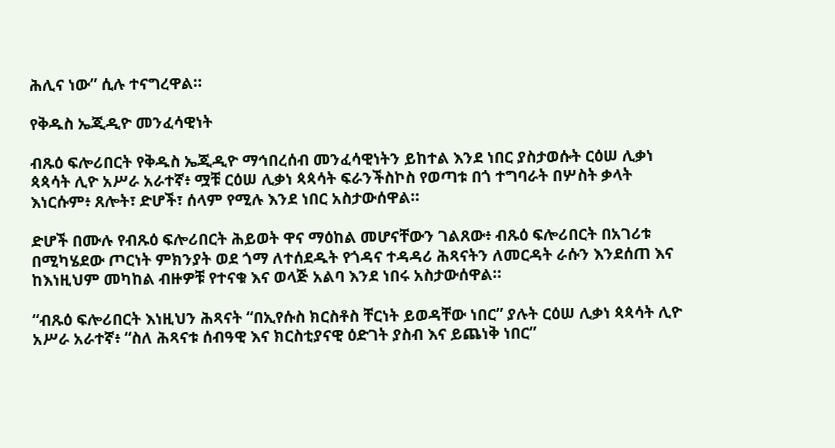ሕሊና ነው” ሲሉ ተናግረዋል።

የቅዱስ ኤጂዲዮ መንፈሳዊነት

ብጹዕ ፍሎሪበርት የቅዱስ ኤጂዲዮ ማኅበረሰብ መንፈሳዊነትን ይከተል እንደ ነበር ያስታወሱት ርዕሠ ሊቃነ ጳጳሳት ሊዮ አሥራ አራተኛ፥ ሟቹ ርዕሠ ሊቃነ ጳጳሳት ፍራንችስኮስ የወጣቱ በጎ ተግባራት በሦስት ቃላት እነርሱም፥ ጸሎት፣ ድሆች፣ ሰላም የሚሉ እንደ ነበር አስታውሰዋል።

ድሆች በሙሉ የብጹዕ ፍሎሪበርት ሕይወት ዋና ማዕከል መሆናቸውን ገልጸው፥ ብጹዕ ፍሎሪበርት በአገሪቱ በሚካሄደው ጦርነት ምክንያት ወደ ጎማ ለተሰደዱት የጎዳና ተዳዳሪ ሕጻናትን ለመርዳት ራሱን እንደሰጠ እና ከእነዚህም መካከል ብዙዎቹ የተናቁ እና ወላጅ አልባ እንደ ነበሩ አስታውሰዋል።

“ብጹዕ ፍሎሪበርት እነዚህን ሕጻናት “በኢየሱስ ክርስቶስ ቸርነት ይወዳቸው ነበር” ያሉት ርዕሠ ሊቃነ ጳጳሳት ሊዮ አሥራ አራተኛ፥ “ስለ ሕጻናቱ ሰብዓዊ እና ክርስቲያናዊ ዕድገት ያስብ እና ይጨነቅ ነበር”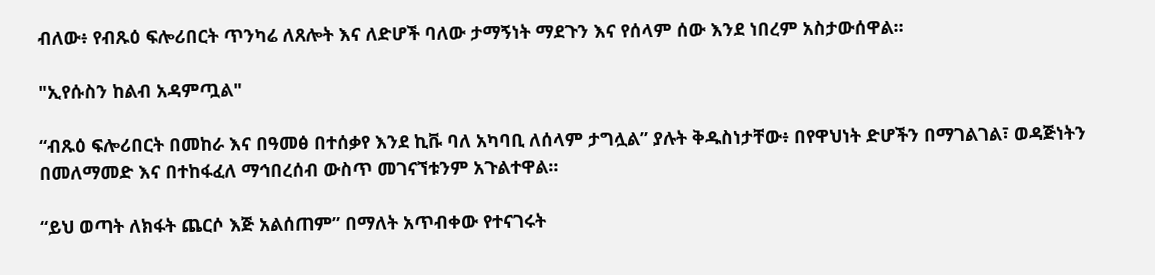ብለው፥ የብጹዕ ፍሎሪበርት ጥንካሬ ለጸሎት እና ለድሆች ባለው ታማኝነት ማደጉን እና የሰላም ሰው እንደ ነበረም አስታውሰዋል።

"ኢየሱስን ከልብ አዳምጧል"

“ብጹዕ ፍሎሪበርት በመከራ እና በዓመፅ በተሰቃየ እንደ ኪቩ ባለ አካባቢ ለሰላም ታግሏል” ያሉት ቅዱስነታቸው፥ በየዋህነት ድሆችን በማገልገል፣ ወዳጅነትን በመለማመድ እና በተከፋፈለ ማኅበረሰብ ውስጥ መገናኘቱንም አጉልተዋል።

“ይህ ወጣት ለክፋት ጨርሶ እጅ አልሰጠም” በማለት አጥብቀው የተናገሩት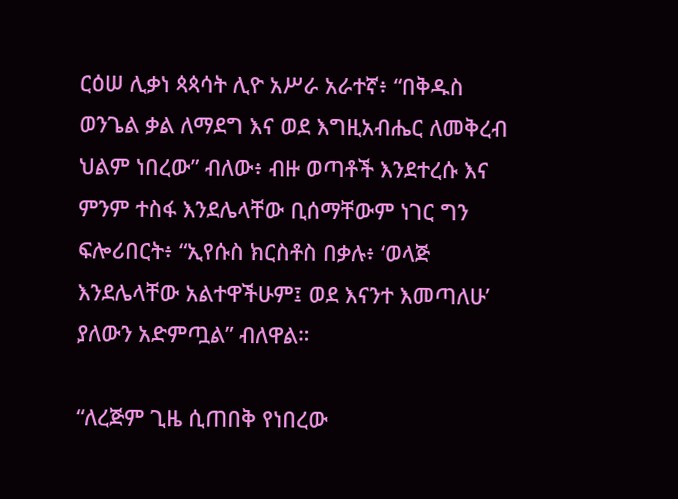ርዕሠ ሊቃነ ጳጳሳት ሊዮ አሥራ አራተኛ፥ “በቅዱስ ወንጌል ቃል ለማደግ እና ወደ እግዚአብሔር ለመቅረብ ህልም ነበረው” ብለው፥ ብዙ ወጣቶች እንደተረሱ እና ምንም ተስፋ እንደሌላቸው ቢሰማቸውም ነገር ግን ፍሎሪበርት፥ “ኢየሱስ ክርስቶስ በቃሉ፥ ‘ወላጅ እንደሌላቸው አልተዋችሁም፤ ወደ እናንተ እመጣለሁ’ ያለውን አድምጧል” ብለዋል።

“ለረጅም ጊዜ ሲጠበቅ የነበረው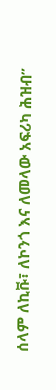ሰላም ለኪቩ፣ ለኮንጎ እና ለመላው አፍሪካ ሕዝብ”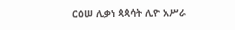ርዕሠ ሊቃነ ጳጳሳት ሊዮ አሥራ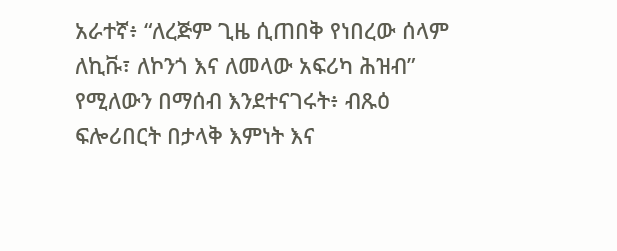አራተኛ፥ “ለረጅም ጊዜ ሲጠበቅ የነበረው ሰላም ለኪቩ፣ ለኮንጎ እና ለመላው አፍሪካ ሕዝብ” የሚለውን በማሰብ እንደተናገሩት፥ ብጹዕ ፍሎሪበርት በታላቅ እምነት እና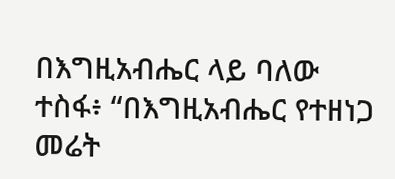በእግዚአብሔር ላይ ባለው ተስፋ፥ “በእግዚአብሔር የተዘነጋ መሬት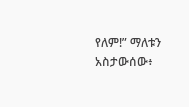የለም!” ማለቱን አስታውሰው፥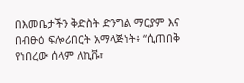በእመቤታችን ቅድስት ድንግል ማርያም እና በብፁዕ ፍሎሪበርት አማላጅነት፥ “ሲጠበቅ የነበረው ሰላም ለኪቩ፣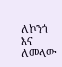ለኮንጎ እና ለመላው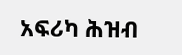አፍሪካ ሕዝብ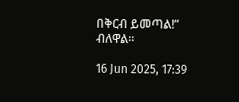በቅርብ ይመጣል!” ብለዋል።

16 Jun 2025, 17:39